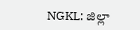NGKL: జిల్లా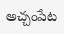అచ్చంపేట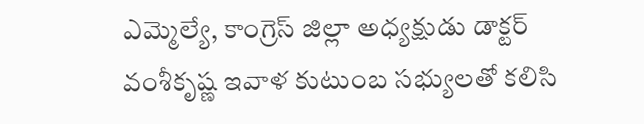ఎమ్మెల్యే, కాంగ్రెస్ జిల్లా అధ్యక్షుడు డాక్టర్ వంశీకృష్ణ ఇవాళ కుటుంబ సభ్యులతో కలిసి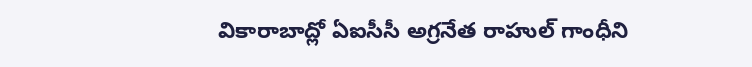వికారాబాద్లో ఏఐసీసీ అగ్రనేత రాహుల్ గాంధీని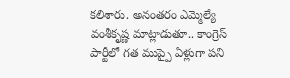కలిశారు. అనంతరం ఎమ్మెల్యే వంశీకృష్ణ మాట్లాడుతూ.. కాంగ్రెస్ పార్టీలో గత ముప్పై ఏళ్లుగా పని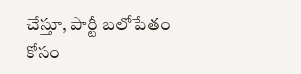చేస్తూ, పార్టీ బలోపేతం కోసం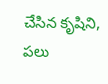చేసిన కృషిని, పలు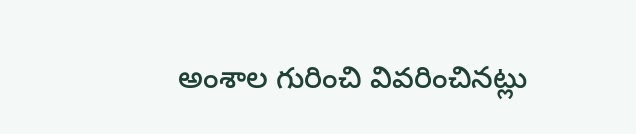అంశాల గురించి వివరించినట్లు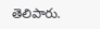తెలిపారు.